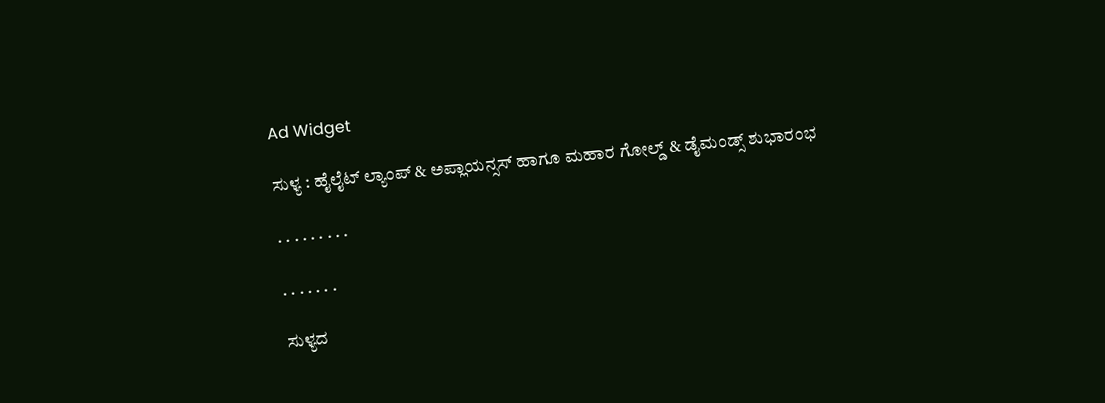Ad Widget

ಸುಳ್ಯ : ಹೈಲೈಟ್ ಲ್ಯಾಂಪ್ & ಅಪ್ಲಾಯನ್ಸಸ್ ಹಾಗೂ ಮಹಾರ ಗೋಲ್ಡ್ & ಡೈಮಂಡ್ಸ್ ಶುಭಾರಂಭ

. . . . . . . . .

. . . . . . .

ಸುಳ್ಯದ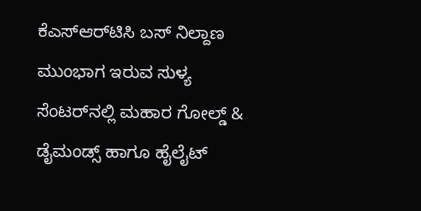ಕೆಎಸ್‌ಆರ್‌ಟಿಸಿ ಬಸ್ ನಿಲ್ದಾಣ ಮುಂಭಾಗ ಇರುವ ಸುಳ್ಯ ಸೆಂಟರ್‌ನಲ್ಲಿ ಮಹಾರ ಗೋಲ್ಡ್ & ಡೈಮಂಡ್ಸ್ ಹಾಗೂ ಹೈಲೈಟ್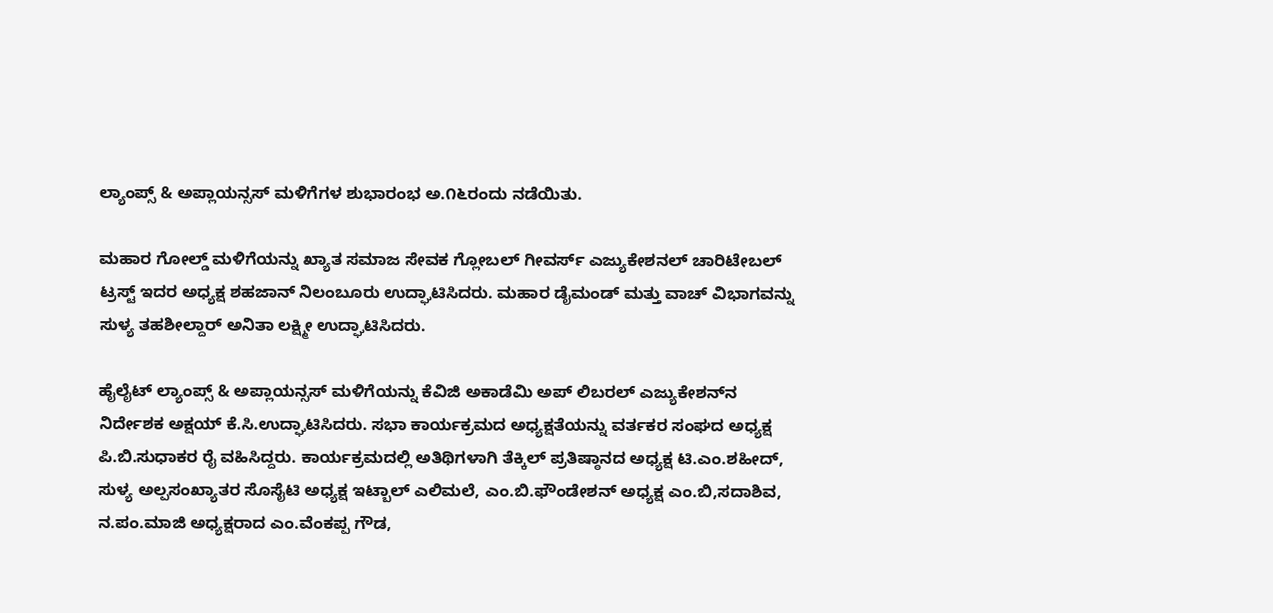ಲ್ಯಾಂಪ್ಸ್ & ಅಪ್ಲಾಯನ್ಸಸ್ ಮಳಿಗೆಗಳ ಶುಭಾರಂಭ ಅ.೧೬ರಂದು ನಡೆಯಿತು.

ಮಹಾರ ಗೋಲ್ಡ್ ಮಳಿಗೆಯನ್ನು ಖ್ಯಾತ ಸಮಾಜ ಸೇವಕ ಗ್ಲೋಬಲ್ ಗೀವರ್ಸ್ ಎಜ್ಯುಕೇಶನಲ್ ಚಾರಿಟೇಬಲ್ ಟ್ರಸ್ಟ್ ಇದರ ಅಧ್ಯಕ್ಷ ಶಹಜಾನ್ ನಿಲಂಬೂರು ಉದ್ಘಾಟಿಸಿದರು. ಮಹಾರ ಡೈಮಂಡ್ ಮತ್ತು ವಾಚ್ ವಿಭಾಗವನ್ನು ಸುಳ್ಯ ತಹಶೀಲ್ದಾರ್ ಅನಿತಾ ಲಕ್ಷ್ಮೀ ಉದ್ಘಾಟಿಸಿದರು.

ಹೈಲೈಟ್ ಲ್ಯಾಂಪ್ಸ್ & ಅಪ್ಲಾಯನ್ಸಸ್ ಮಳಿಗೆಯನ್ನು ಕೆವಿಜಿ ಅಕಾಡೆಮಿ ಅಪ್ ಲಿಬರಲ್ ಎಜ್ಯುಕೇಶನ್‌ನ ನಿರ್ದೇಶಕ ಅಕ್ಷಯ್ ಕೆ.ಸಿ.ಉದ್ಘಾಟಿಸಿದರು. ಸಭಾ ಕಾರ್ಯಕ್ರಮದ ಅಧ್ಯಕ್ಷತೆಯನ್ನು ವರ್ತಕರ ಸಂಘದ ಅಧ್ಯಕ್ಷ ಪಿ.ಬಿ.ಸುಧಾಕರ ರೈ ವಹಿಸಿದ್ದರು. ಕಾರ್ಯಕ್ರಮದಲ್ಲಿ ಅತಿಥಿಗಳಾಗಿ ತೆಕ್ಕಿಲ್ ಪ್ರತಿಷ್ಠಾನದ ಅಧ್ಯಕ್ಷ ಟಿ.ಎಂ.ಶಹೀದ್, ಸುಳ್ಯ ಅಲ್ಪಸಂಖ್ಯಾತರ ಸೊಸೈಟಿ ಅಧ್ಯಕ್ಷ ಇಟ್ಬಾಲ್ ಎಲಿಮಲೆ, ಎಂ.ಬಿ.ಫೌಂಡೇಶನ್ ಅಧ್ಯಕ್ಷ ಎಂ.ಬಿ,ಸದಾಶಿವ, ನ.ಪಂ.ಮಾಜಿ ಅಧ್ಯಕ್ಷರಾದ ಎಂ.ವೆಂಕಪ್ಪ ಗೌಡ,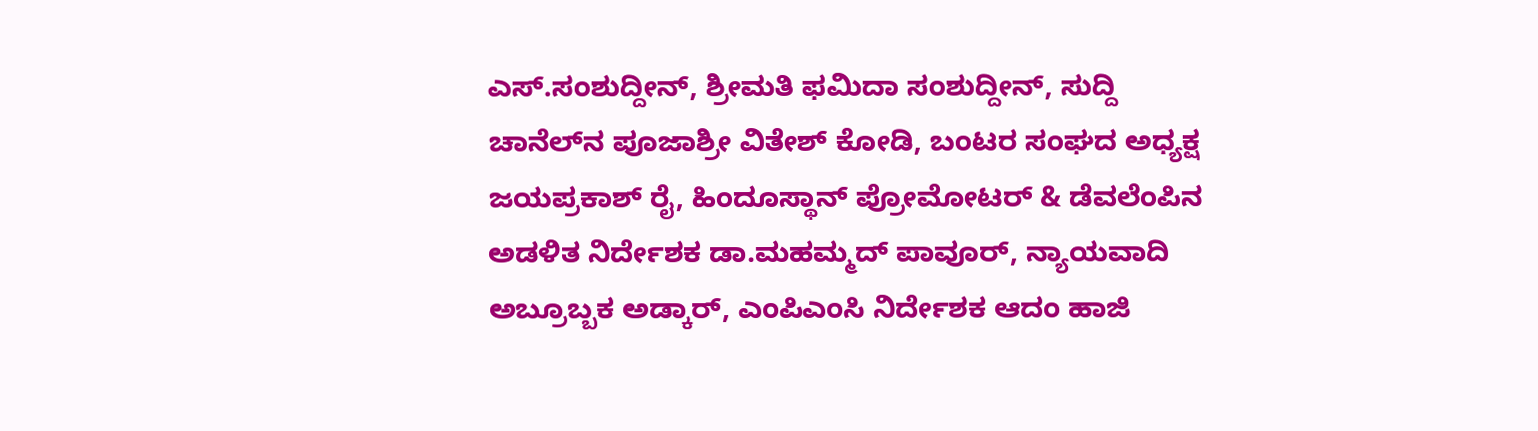ಎಸ್.ಸಂಶುದ್ದೀನ್, ಶ್ರೀಮತಿ ಫಮಿದಾ ಸಂಶುದ್ದೀನ್, ಸುದ್ದಿ ಚಾನೆಲ್‌ನ ಪೂಜಾಶ್ರೀ ವಿತೇಶ್ ಕೋಡಿ, ಬಂಟರ ಸಂಘದ ಅಧ್ಯಕ್ಷ ಜಯಪ್ರಕಾಶ್ ರೈ, ಹಿಂದೂಸ್ಥಾನ್ ಪ್ರೋಮೋಟರ್‍ & ಡೆವಲೆಂಪಿನ ಅಡಳಿತ ನಿರ್ದೇಶಕ ಡಾ.ಮಹಮ್ಮದ್ ಪಾವೂರ್, ನ್ಯಾಯವಾದಿ ಅಬ್ರೂಬ್ಬಕ‌ ಅಡ್ಕಾರ್, ಎಂಪಿಎಂಸಿ ನಿರ್ದೇಶಕ ಆದಂ ಹಾಜಿ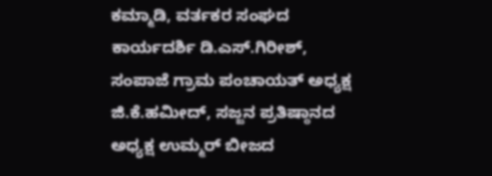ಕಮ್ಮಾಡಿ, ವರ್ತಕರ ಸಂಘದ ಕಾರ್ಯದರ್ಶಿ ಡಿ.ಎಸ್.ಗಿರೀಶ್, ಸಂಪಾಜೆ ಗ್ರಾಮ ಪಂಚಾಯತ್ ಅಧ್ಯಕ್ಷ ಜಿ.ಕೆ.ಹಮೀದ್, ಸಜ್ಜನ ಪ್ರತಿಷ್ಠಾನದ ಅಧ್ಯಕ್ಷ ಉಮ್ಮರ್ ಬೀಜದ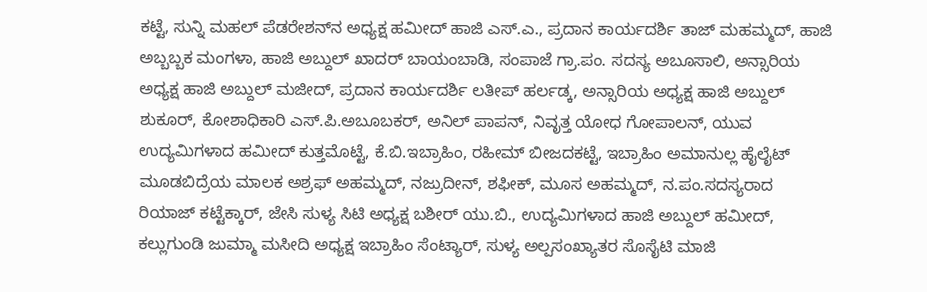ಕಟ್ಟೆ, ಸುನ್ನಿ ಮಹಲ್ ಪೆಡರೇಶನ್‌ನ ಅಧ್ಯಕ್ಷ ಹಮೀದ್ ಹಾಜಿ ಎಸ್.ಎ., ಪ್ರದಾನ ಕಾರ್ಯದರ್ಶಿ ತಾಜ್ ಮಹಮ್ಮದ್, ಹಾಜಿ ಅಬ್ಬಬ್ಬಕ‌ ಮಂಗಳಾ, ಹಾಜಿ ಅಬ್ದುಲ್ ಖಾದರ್ ಬಾಯಂಬಾಡಿ, ಸಂಪಾಜೆ ಗ್ರಾ.ಪಂ. ಸದಸ್ಯ ಅಬೂಸಾಲಿ, ಅನ್ಸಾರಿಯ ಅಧ್ಯಕ್ಷ ಹಾಜಿ ಅಬ್ದುಲ್ ಮಜೀದ್, ಪ್ರದಾನ ಕಾರ್ಯದರ್ಶಿ ಲತೀಪ್ ಹರ್ಲಡ್ಕ, ಅನ್ಸಾರಿಯ ಅಧ್ಯಕ್ಷ ಹಾಜಿ ಅಬ್ದುಲ್ ಶುಕೂರ್, ಕೋಶಾಧಿಕಾರಿ ಎಸ್.ಪಿ.ಅಬೂಬಕರ್, ಅನಿಲ್ ಪಾಪನ್, ನಿವೃತ್ತ ಯೋಧ ಗೋಪಾಲನ್, ಯುವ ಉದ್ಯಮಿಗಳಾದ ಹಮೀದ್ ಕುತ್ತಮೊಟ್ಟೆ, ಕೆ.ಬಿ.ಇಬ್ರಾಹಿಂ, ರಹೀಮ್ ಬೀಜದಕಟ್ಟೆ, ಇಬ್ರಾಹಿಂ ಅಮಾನುಲ್ಲ ಹೈಲೈಟ್ ಮೂಡಬಿದ್ರೆಯ ಮಾಲಕ ಅಶ್ರಫ್ ಅಹಮ್ಮದ್, ನಜ್ರುದೀನ್, ಶಫೀಕ್, ಮೂಸ ಅಹಮ್ಮದ್, ನ.ಪಂ.ಸದಸ್ಯರಾದ ರಿಯಾಜ್ ಕಟ್ಟೆಕ್ಕಾರ್, ಜೇಸಿ ಸುಳ್ಯ ಸಿಟಿ ಅಧ್ಯಕ್ಷ ಬಶೀರ್ ಯು.ಬಿ., ಉದ್ಯಮಿಗಳಾದ ಹಾಜಿ ಅಬ್ದುಲ್ ಹಮೀದ್, ಕಲ್ಲುಗುಂಡಿ ಜುಮ್ಮಾ ಮಸೀದಿ ಅಧ್ಯಕ್ಷ ಇಬ್ರಾಹಿಂ ಸೆಂಟ್ಯಾರ್, ಸುಳ್ಯ ಅಲ್ಪಸಂಖ್ಯಾತರ ಸೊಸೈಟಿ ಮಾಜಿ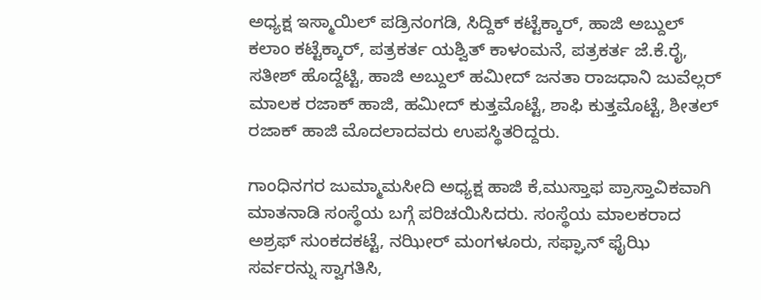ಅಧ್ಯಕ್ಷ ಇಸ್ಮಾಯಿಲ್ ಪಡ್ರಿನಂಗಡಿ, ಸಿದ್ದಿಕ್ ಕಟ್ಟೆಕ್ಕಾರ್, ಹಾಜಿ ಅಬ್ದುಲ್ ಕಲಾಂ ಕಟ್ಟೆಕ್ಕಾರ್, ಪತ್ರಕರ್ತ ಯಶ್ವಿತ್ ಕಾಳಂಮನೆ, ಪತ್ರಕರ್ತ ಜೆ.ಕೆ.ರೈ, ಸತೀಶ್ ಹೊದ್ದೆಟ್ಟಿ, ಹಾಜಿ ಅಬ್ದುಲ್ ಹಮೀದ್ ಜನತಾ ರಾಜಧಾನಿ ಜುವೆಲ್ಲರ್ ಮಾಲಕ ರಜಾಕ್ ಹಾಜಿ, ಹಮೀದ್ ಕುತ್ತಮೊಟ್ಟೆ, ಶಾಫಿ ಕುತ್ತಮೊಟ್ಟೆ, ಶೀತಲ್ ರಜಾಕ್ ಹಾಜಿ ಮೊದಲಾದವರು ಉಪಸ್ಥಿತರಿದ್ದರು.

ಗಾಂಧಿನಗರ ಜುಮ್ಮಾಮಸೀದಿ ಅಧ್ಯಕ್ಷ ಹಾಜಿ ಕೆ,ಮುಸ್ತಾಫ ಪ್ರಾಸ್ತಾವಿಕವಾಗಿ ಮಾತನಾಡಿ ಸಂಸ್ಥೆಯ ಬಗ್ಗೆ ಪರಿಚಯಿಸಿದರು. ಸಂಸ್ಥೆಯ ಮಾಲಕರಾದ ಅಶ್ರಫ್ ಸುಂಕದಕಟ್ಟೆ, ನಝೀರ್ ಮಂಗಳೂರು, ಸಫ್ಘಾನ್ ಫೈಝಿ ಸರ್ವರನ್ನು ಸ್ವಾಗತಿಸಿ,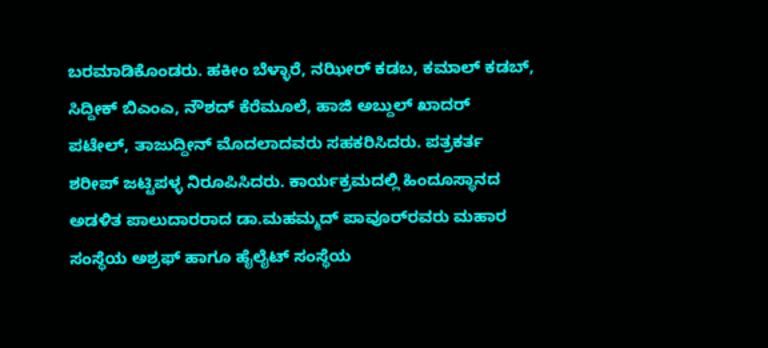ಬರಮಾಡಿಕೊಂಡರು. ಹಕೀಂ ಬೆಳ್ಳಾರೆ, ನಝೀರ್ ಕಡಬ, ಕಮಾಲ್ ಕಡಬ್, ಸಿದ್ದೀಕ್ ಬಿಎಂಎ, ನೌಶದ್ ಕೆರೆಮೂಲೆ, ಹಾಜಿ ಅಬ್ದುಲ್ ಖಾದರ್ ಪಟೇಲ್, ತಾಜುದ್ದೀನ್ ಮೊದಲಾದವರು ಸಹಕರಿಸಿದರು. ಪತ್ರಕರ್ತ ಶರೀಪ್ ಜಟ್ಟಿಪಳ್ಳ ನಿರೂಪಿಸಿದರು. ಕಾರ್ಯಕ್ರಮದಲ್ಲಿ ಹಿಂದೂಸ್ಥಾನದ ಅಡಳಿತ ಪಾಲುದಾರರಾದ ಡಾ.ಮಹಮ್ಮದ್ ಪಾವೂರ್‌ರವರು ಮಹಾರ ಸಂಸ್ಥೆಯ ಅಶ್ರಫ್ ಹಾಗೂ ಹೈಲೈಟ್ ಸಂಸ್ಥೆಯ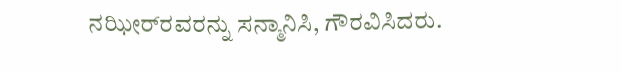ನಝೀರ್‌ರವರನ್ನು ಸನ್ಮಾನಿಸಿ, ಗೌರವಿಸಿದರು.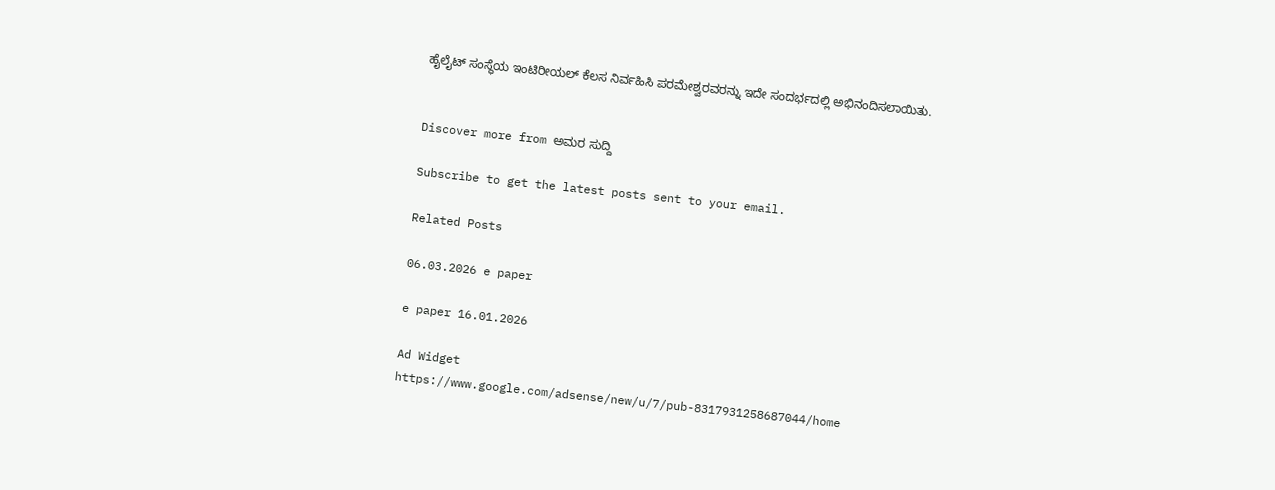ಹೈಲೈಟ್ ಸಂಸ್ಥೆಯ ಇಂಟಿರೀಯಲ್ ಕೆಲಸ ನಿರ್ವಹಿಸಿ ಪರಮೇಶ್ವರವರನ್ನು ಇದೇ ಸಂದರ್ಭದಲ್ಲಿ ಅಭಿನಂದಿಸಲಾಯಿತು.


Discover more from ಅಮರ ಸುದ್ದಿ

Subscribe to get the latest posts sent to your email.

Related Posts

06.03.2026 e paper

e paper 16.01.2026

Ad Widget
https://www.google.com/adsense/new/u/7/pub-8317931258687044/home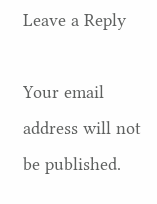Leave a Reply

Your email address will not be published.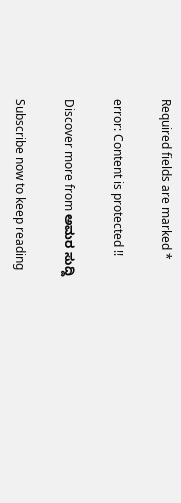Required fields are marked *

error: Content is protected !!

Discover more from ಅಮರ ಸುದ್ದಿ

Subscribe now to keep reading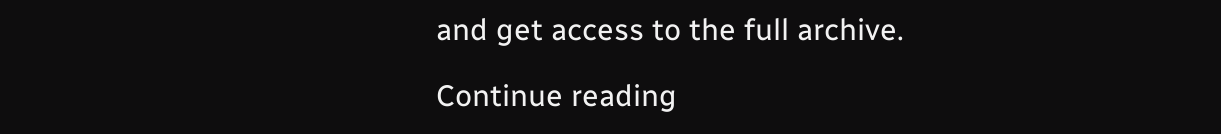and get access to the full archive.

Continue reading